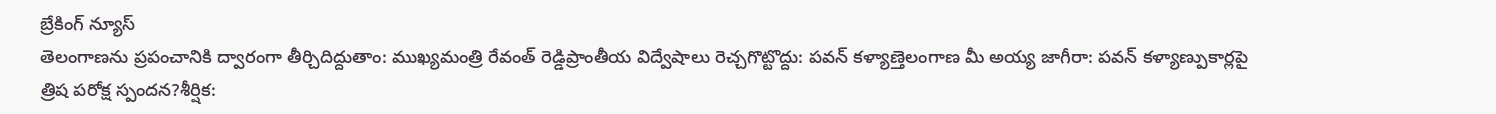బ్రేకింగ్ న్యూస్
తెలంగాణను ప్రపంచానికి ద్వారంగా తీర్చిదిద్దుతాం: ముఖ్యమంత్రి రేవంత్ రెడ్డిప్రాంతీయ విద్వేషాలు రెచ్చగొట్టొద్దు: పవన్ కళ్యాణ్తెలంగాణ మీ అయ్య జాగీరా: పవన్ కళ్యాణ్పుకార్లపై త్రిష పరోక్ష స్పందన?శీర్షిక: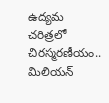ఉద్యమ చరిత్రలో చిరస్మరణీయం.. మిలియన్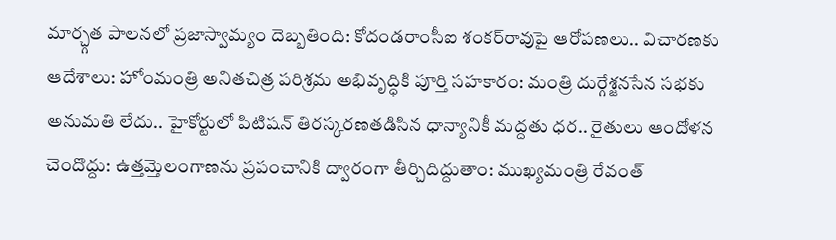మార్చ్గత పాలనలో ప్రజాస్వామ్యం దెబ్బతింది: కోదండరాంసీఐ శంకర్‌రావుపై ఆరోపణలు.. విచారణకు ఆదేశాలు: హోంమంత్రి అనితచిత్ర పరిశ్రమ అభివృద్ధికి పూర్తి సహకారం: మంత్రి దుర్గేశ్జనసేన సభకు అనుమతి లేదు.. హైకోర్టులో పిటిషన్ తిరస్కరణతడిసిన ధాన్యానికీ మద్దతు ధర.. రైతులు ఆందోళన చెందొద్దు: ఉత్తమ్తెలంగాణను ప్రపంచానికి ద్వారంగా తీర్చిదిద్దుతాం: ముఖ్యమంత్రి రేవంత్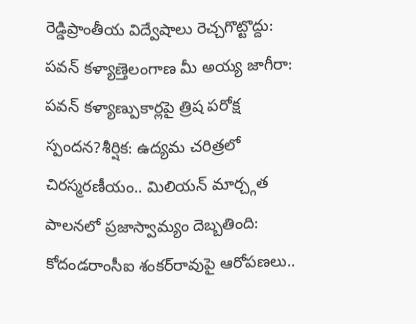రెడ్డిప్రాంతీయ విద్వేషాలు రెచ్చగొట్టొద్దు: పవన్ కళ్యాణ్తెలంగాణ మీ అయ్య జాగీరా: పవన్ కళ్యాణ్పుకార్లపై త్రిష పరోక్ష స్పందన?శీర్షిక: ఉద్యమ చరిత్రలో చిరస్మరణీయం.. మిలియన్ మార్చ్గత పాలనలో ప్రజాస్వామ్యం దెబ్బతింది: కోదండరాంసీఐ శంకర్‌రావుపై ఆరోపణలు..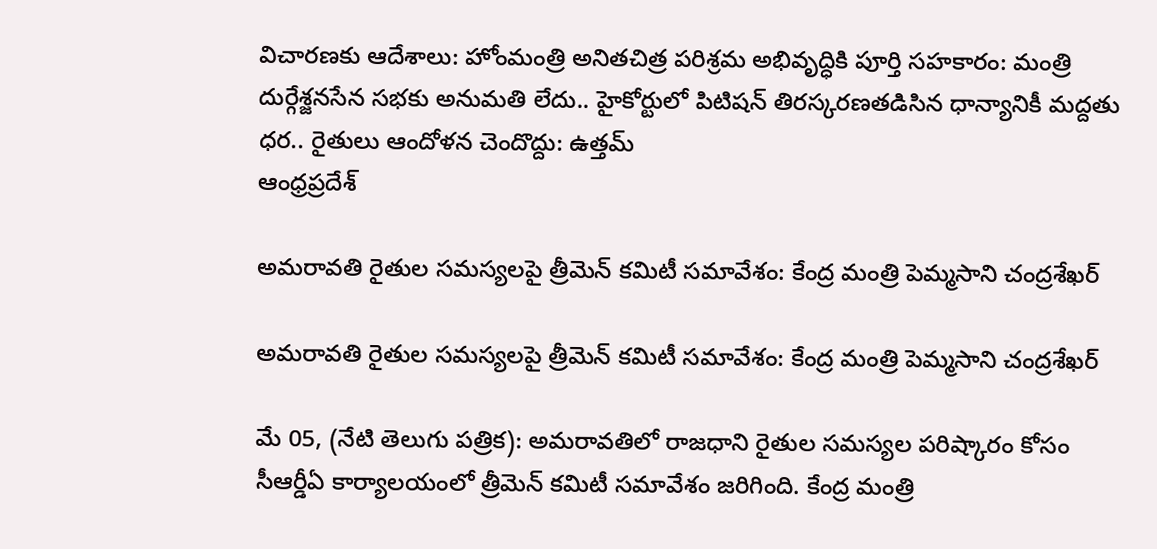విచారణకు ఆదేశాలు: హోంమంత్రి అనితచిత్ర పరిశ్రమ అభివృద్ధికి పూర్తి సహకారం: మంత్రి దుర్గేశ్జనసేన సభకు అనుమతి లేదు.. హైకోర్టులో పిటిషన్ తిరస్కరణతడిసిన ధాన్యానికీ మద్దతు ధర.. రైతులు ఆందోళన చెందొద్దు: ఉత్తమ్
ఆంధ్రప్రదేశ్

అమరావతి రైతుల సమస్యలపై త్రీమెన్ కమిటీ సమావేశం: కేంద్ర మంత్రి పెమ్మసాని చంద్రశేఖర్

అమరావతి రైతుల సమస్యలపై త్రీమెన్ కమిటీ సమావేశం: కేంద్ర మంత్రి పెమ్మసాని చంద్రశేఖర్

మే 05, (నేటి తెలుగు పత్రిక): అమరావతిలో రాజధాని రైతుల సమస్యల పరిష్కారం కోసం సీఆర్డీఏ కార్యాలయంలో త్రీమెన్ కమిటీ సమావేశం జరిగింది. కేంద్ర మంత్రి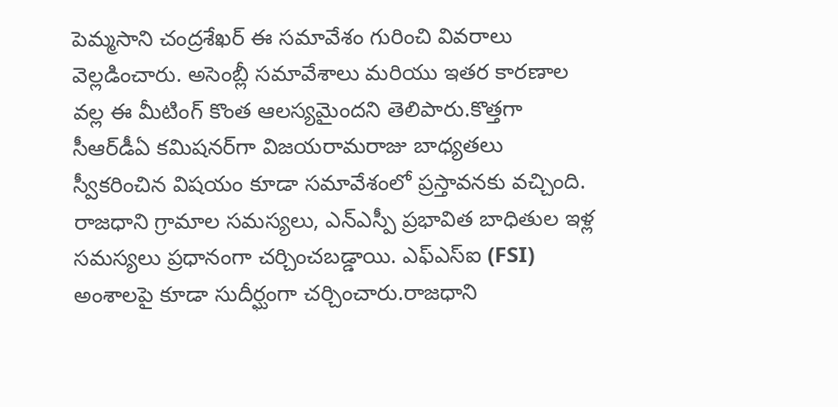పెమ్మసాని చంద్రశేఖర్ ఈ సమావేశం గురించి వివరాలు వెల్లడించారు. అసెంబ్లీ సమావేశాలు మరియు ఇతర కారణాల వల్ల ఈ మీటింగ్ కొంత ఆలస్యమైందని తెలిపారు.కొత్తగా సీఆర్‌డీఏ కమిషనర్‌గా విజయరామరాజు బాధ్యతలు స్వీకరించిన విషయం కూడా సమావేశంలో ప్రస్తావనకు వచ్చింది. రాజధాని గ్రామాల సమస్యలు, ఎన్ఎస్పీ ప్రభావిత బాధితుల ఇళ్ల సమస్యలు ప్రధానంగా చర్చించబడ్డాయి. ఎఫ్‌ఎస్‌ఐ (FSI) అంశాలపై కూడా సుదీర్ఘంగా చర్చించారు.రాజధాని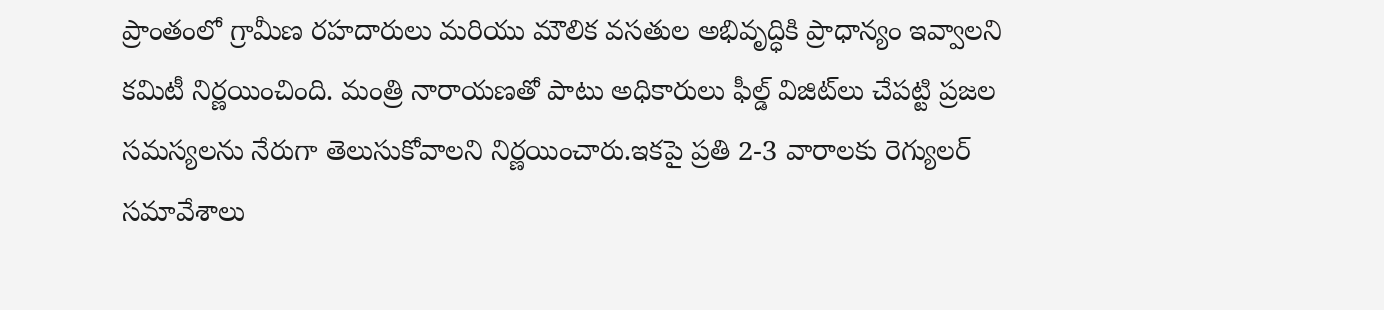ప్రాంతంలో గ్రామీణ రహదారులు మరియు మౌలిక వసతుల అభివృద్ధికి ప్రాధాన్యం ఇవ్వాలని కమిటీ నిర్ణయించింది. మంత్రి నారాయణతో పాటు అధికారులు ఫీల్డ్ విజిట్‌లు చేపట్టి ప్రజల సమస్యలను నేరుగా తెలుసుకోవాలని నిర్ణయించారు.ఇకపై ప్రతి 2-3 వారాలకు రెగ్యులర్ సమావేశాలు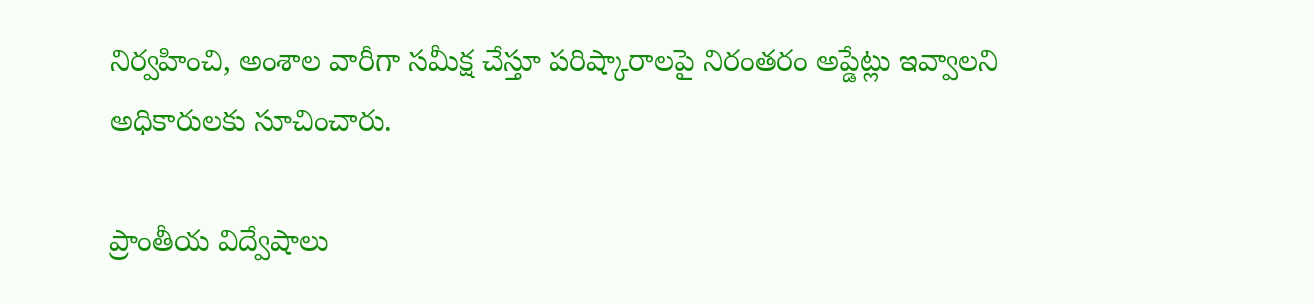నిర్వహించి, అంశాల వారీగా సమీక్ష చేస్తూ పరిష్కారాలపై నిరంతరం అప్డేట్లు ఇవ్వాలని అధికారులకు సూచించారు.

ప్రాంతీయ విద్వేషాలు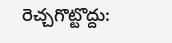రెచ్చగొట్టొద్దు: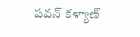పవన్ కళ్యాణ్